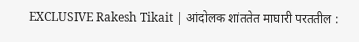EXCLUSIVE Rakesh Tikait | आंदोलक शांततेत माघारी परततील :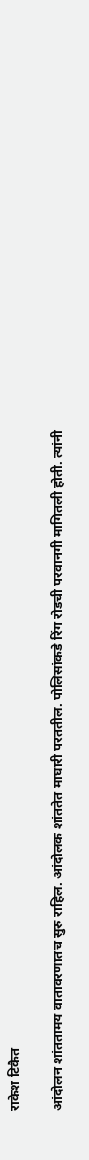राकेश टिकैत

आंदोलन शांततामय वातावरणातच सुरु राहिल. आंदोलक शांततेत माघारी परततील. पोलिसांकडे रिंग रोडची परवानगी मागितली होती. त्यांनी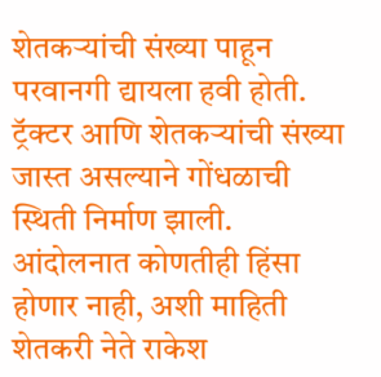शेतकऱ्यांची संख्या पाहून परवानगी द्यायला हवी होती. ट्रॅक्टर आणि शेतकऱ्यांची संख्या जास्त असल्याने गोंधळाची स्थिती निर्माण झाली. आंदोलनात कोणतीही हिंसा होणार नाही, अशी माहिती शेतकरी नेते राकेश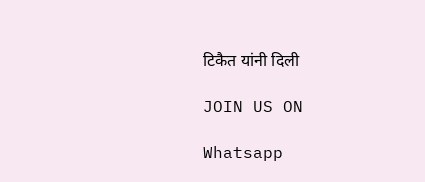टिकैत यांनी दिली

JOIN US ON

Whatsapp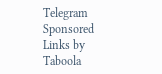Telegram
Sponsored Links by Taboola